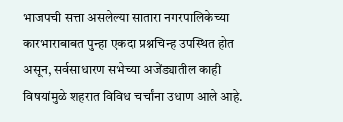भाजपची सत्ता असलेल्या सातारा नगरपालिकेच्या कारभाराबाबत पुन्हा एकदा प्रश्नचिन्ह उपस्थित होत असून, सर्वसाधारण सभेच्या अजेंड्यातील काही विषयांमुळे शहरात विविध चर्चांना उधाण आले आहे.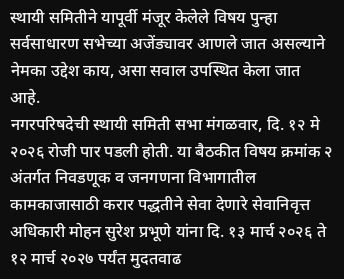स्थायी समितीने यापूर्वी मंजूर केलेले विषय पुन्हा सर्वसाधारण सभेच्या अजेंड्यावर आणले जात असल्याने नेमका उद्देश काय, असा सवाल उपस्थित केला जात आहे.
नगरपरिषदेची स्थायी समिती सभा मंगळवार, दि. १२ मे २०२६ रोजी पार पडली होती. या बैठकीत विषय क्रमांक २ अंतर्गत निवडणूक व जनगणना विभागातील कामकाजासाठी करार पद्धतीने सेवा देणारे सेवानिवृत्त अधिकारी मोहन सुरेश प्रभूणे यांना दि. १३ मार्च २०२६ ते १२ मार्च २०२७ पर्यंत मुदतवाढ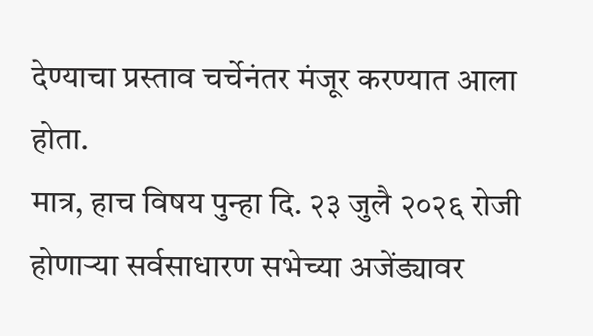देण्याचा प्रस्ताव चर्चेनंतर मंजूर करण्यात आला होता.
मात्र, हाच विषय पुन्हा दि. २३ जुलै २०२६ रोजी होणाऱ्या सर्वसाधारण सभेच्या अजेंड्यावर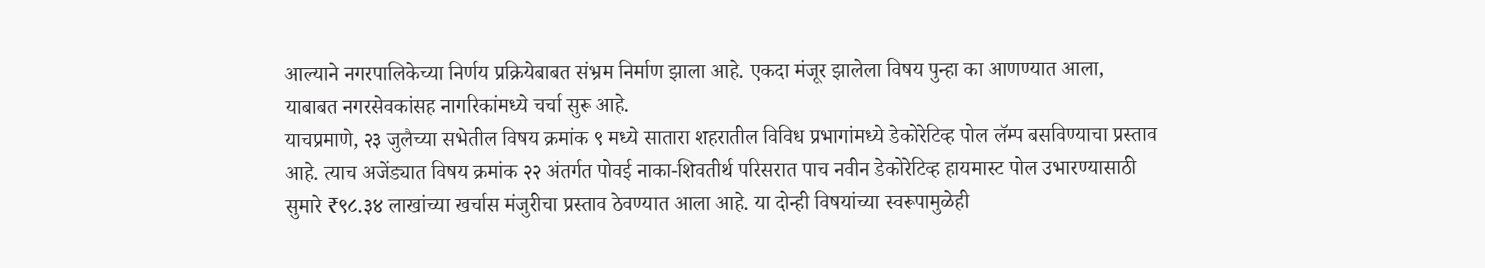आल्याने नगरपालिकेच्या निर्णय प्रक्रियेबाबत संभ्रम निर्माण झाला आहे. एकदा मंजूर झालेला विषय पुन्हा का आणण्यात आला, याबाबत नगरसेवकांसह नागरिकांमध्ये चर्चा सुरू आहे.
याचप्रमाणे, २३ जुलैच्या सभेतील विषय क्रमांक ९ मध्ये सातारा शहरातील विविध प्रभागांमध्ये डेकोरेटिव्ह पोल लॅम्प बसविण्याचा प्रस्ताव आहे. त्याच अजेंड्यात विषय क्रमांक २२ अंतर्गत पोवई नाका-शिवतीर्थ परिसरात पाच नवीन डेकोरेटिव्ह हायमास्ट पोल उभारण्यासाठी सुमारे ₹९८.३४ लाखांच्या खर्चास मंजुरीचा प्रस्ताव ठेवण्यात आला आहे. या दोन्ही विषयांच्या स्वरूपामुळेही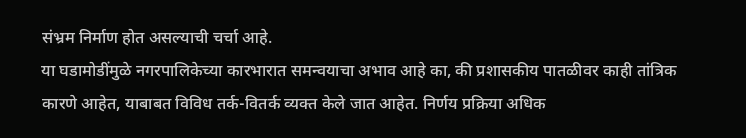संभ्रम निर्माण होत असल्याची चर्चा आहे.
या घडामोडींमुळे नगरपालिकेच्या कारभारात समन्वयाचा अभाव आहे का, की प्रशासकीय पातळीवर काही तांत्रिक कारणे आहेत, याबाबत विविध तर्क-वितर्क व्यक्त केले जात आहेत. निर्णय प्रक्रिया अधिक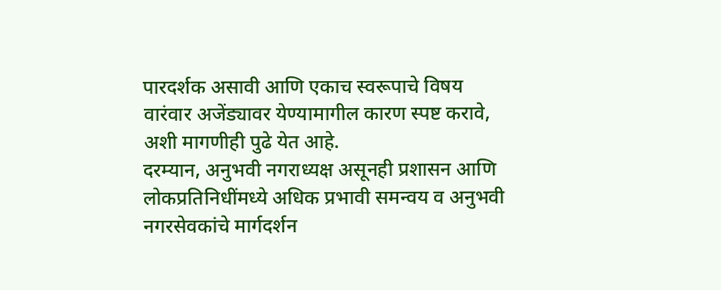पारदर्शक असावी आणि एकाच स्वरूपाचे विषय वारंवार अजेंड्यावर येण्यामागील कारण स्पष्ट करावे, अशी मागणीही पुढे येत आहे.
दरम्यान, अनुभवी नगराध्यक्ष असूनही प्रशासन आणि लोकप्रतिनिधींमध्ये अधिक प्रभावी समन्वय व अनुभवी नगरसेवकांचे मार्गदर्शन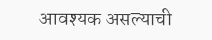आवश्यक असल्याची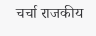चर्चा राजकीय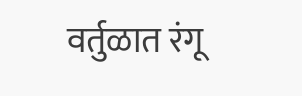वर्तुळात रंगू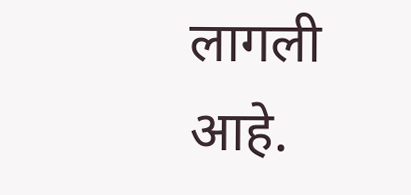लागली आहे.